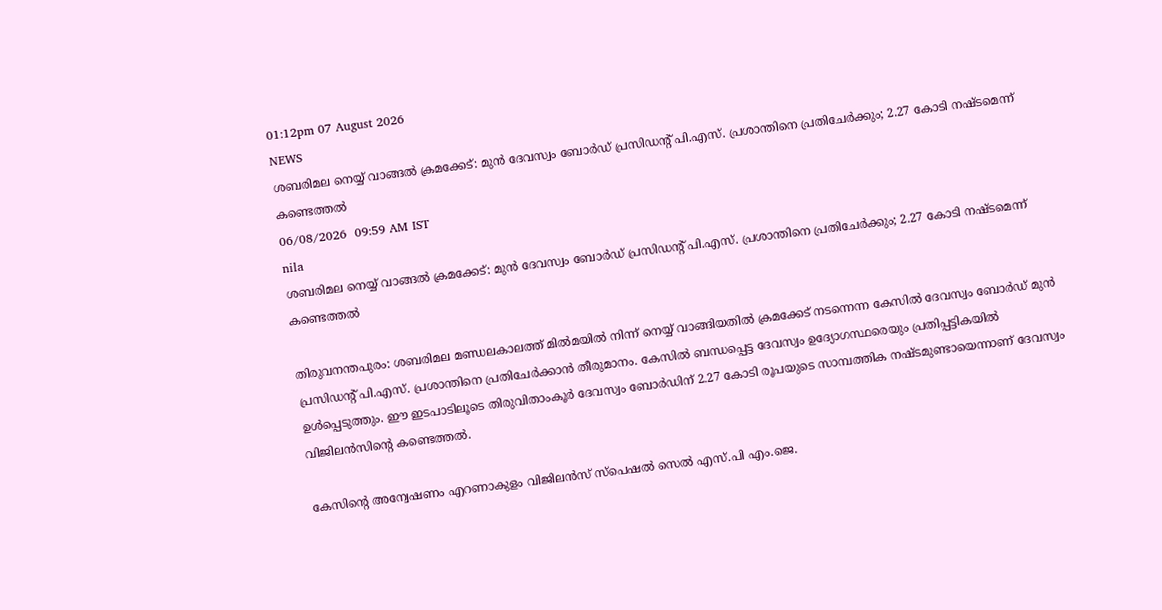01:12pm 07 August 2026
NEWS
ശബരിമല നെയ്യ് വാങ്ങൽ ക്രമക്കേട്: മുൻ ദേവസ്വം ബോർഡ് പ്രസിഡന്റ് പി.എസ്. പ്രശാന്തിനെ പ്രതിചേർക്കും; 2.27 കോടി നഷ്ടമെന്ന് കണ്ടെത്തൽ
06/08/2026  09:59 AM IST
nila
ശബരിമല നെയ്യ് വാങ്ങൽ ക്രമക്കേട്: മുൻ ദേവസ്വം ബോർഡ് പ്രസിഡന്റ് പി.എസ്. പ്രശാന്തിനെ പ്രതിചേർക്കും; 2.27 കോടി നഷ്ടമെന്ന് കണ്ടെത്തൽ

തിരുവനന്തപുരം: ശബരിമല മണ്ഡലകാലത്ത് മിൽമയിൽ നിന്ന് നെയ്യ് വാങ്ങിയതിൽ ക്രമക്കേട് നടന്നെന്ന കേസിൽ ദേവസ്വം ബോർഡ് മുൻ പ്രസിഡന്റ് പി.എസ്. പ്രശാന്തിനെ പ്രതിചേർക്കാൻ തീരുമാനം. കേസിൽ ബന്ധപ്പെട്ട ദേവസ്വം ഉദ്യോഗസ്ഥരെയും പ്രതിപ്പട്ടികയിൽ ഉൾപ്പെടുത്തും. ഈ ഇടപാടിലൂടെ തിരുവിതാംകൂർ ദേവസ്വം ബോർഡിന് 2.27 കോടി രൂപയുടെ സാമ്പത്തിക നഷ്ടമുണ്ടായെന്നാണ് ദേവസ്വം വിജിലൻസിന്റെ കണ്ടെത്തൽ.

കേസിന്റെ അന്വേഷണം എറണാകുളം വിജിലൻസ് സ്പെഷൽ സെൽ എസ്.പി എം.ജെ.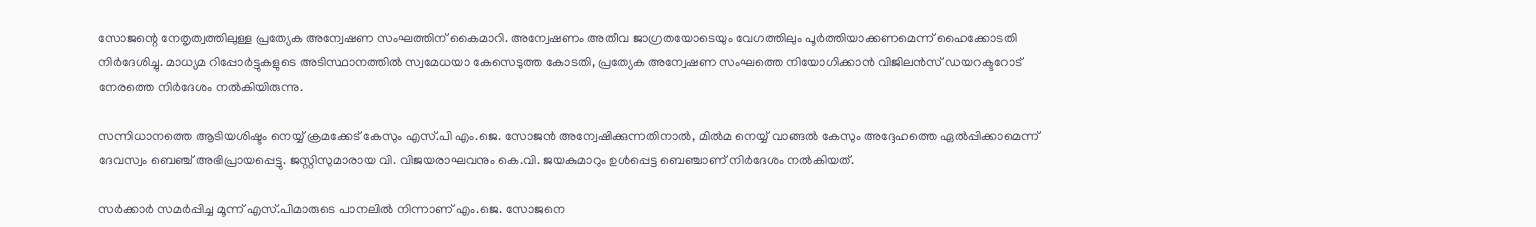സോജന്റെ നേതൃത്വത്തിലുള്ള പ്രത്യേക അന്വേഷണ സംഘത്തിന് കൈമാറി. അന്വേഷണം അതീവ ജാഗ്രതയോടെയും വേഗത്തിലും പൂർത്തിയാക്കണമെന്ന് ഹൈക്കോടതി നിർദേശിച്ചു. മാധ്യമ റിപ്പോർട്ടുകളുടെ അടിസ്ഥാനത്തിൽ സ്വമേധയാ കേസെടുത്ത കോടതി, പ്രത്യേക അന്വേഷണ സംഘത്തെ നിയോഗിക്കാൻ വിജിലൻസ് ഡയറക്ടറോട് നേരത്തെ നിർദേശം നൽകിയിരുന്നു.

സന്നിധാനത്തെ ആടിയശിഷ്ടം നെയ്യ് ക്രമക്കേട് കേസും എസ്.പി എം.ജെ. സോജൻ അന്വേഷിക്കുന്നതിനാൽ, മിൽമ നെയ്യ് വാങ്ങൽ കേസും അദ്ദേഹത്തെ ഏൽപ്പിക്കാമെന്ന് ദേവസ്വം ബെഞ്ച് അഭിപ്രായപ്പെട്ടു. ജസ്റ്റിസുമാരായ വി. വിജയരാഘവനും കെ.വി. ജയകുമാറും ഉൾപ്പെട്ട ബെഞ്ചാണ് നിർദേശം നൽകിയത്.

സർക്കാർ സമർപ്പിച്ച മൂന്ന് എസ്.പിമാരുടെ പാനലിൽ നിന്നാണ് എം.ജെ. സോജനെ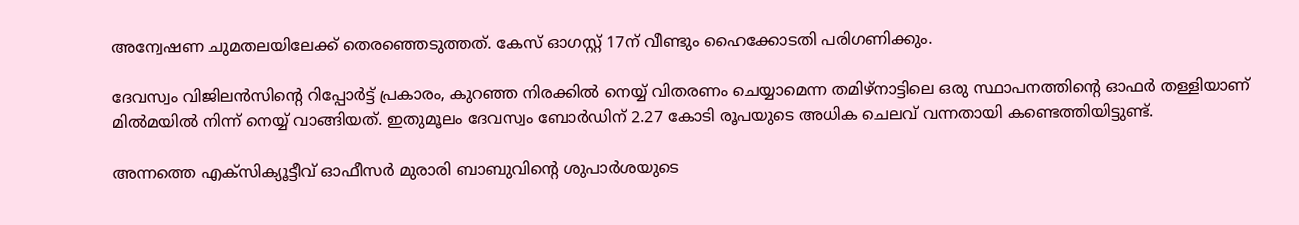അന്വേഷണ ചുമതലയിലേക്ക് തെരഞ്ഞെടുത്തത്. കേസ് ഓഗസ്റ്റ് 17ന് വീണ്ടും ഹൈക്കോടതി പരിഗണിക്കും.

ദേവസ്വം വിജിലൻസിന്റെ റിപ്പോർട്ട് പ്രകാരം, കുറഞ്ഞ നിരക്കിൽ നെയ്യ് വിതരണം ചെയ്യാമെന്ന തമിഴ്നാട്ടിലെ ഒരു സ്ഥാപനത്തിന്റെ ഓഫർ തള്ളിയാണ് മിൽമയിൽ നിന്ന് നെയ്യ് വാങ്ങിയത്. ഇതുമൂലം ദേവസ്വം ബോർഡിന് 2.27 കോടി രൂപയുടെ അധിക ചെലവ് വന്നതായി കണ്ടെത്തിയിട്ടുണ്ട്.

അന്നത്തെ എക്സിക്യൂട്ടീവ് ഓഫീസർ മുരാരി ബാബുവിന്റെ ശുപാർശയുടെ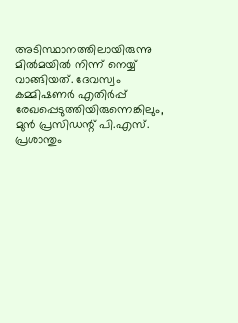അടിസ്ഥാനത്തിലായിരുന്നു മിൽമയിൽ നിന്ന് നെയ്യ് വാങ്ങിയത്. ദേവസ്വം കമ്മിഷണർ എതിർപ്പ് രേഖപ്പെടുത്തിയിരുന്നെങ്കിലും, മുൻ പ്രസിഡന്റ് പി.എസ്. പ്രശാന്തും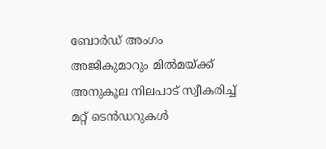ബോർഡ് അംഗം അജികുമാറും മിൽമയ്ക്ക് അനുകൂല നിലപാട് സ്വീകരിച്ച് മറ്റ് ടെൻഡറുകൾ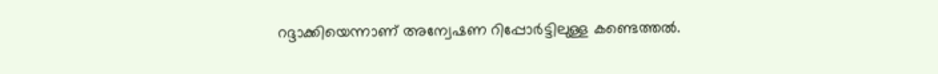റദ്ദാക്കിയെന്നാണ് അന്വേഷണ റിപ്പോർട്ടിലുള്ള കണ്ടെത്തൽ.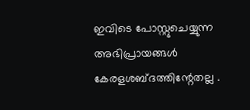ഇവിടെ പോസ്റ്റുചെയ്യുന്ന അഭിപ്രായങ്ങള്‍ കേരളശബ്‌ദത്തിന്റേതല്ല .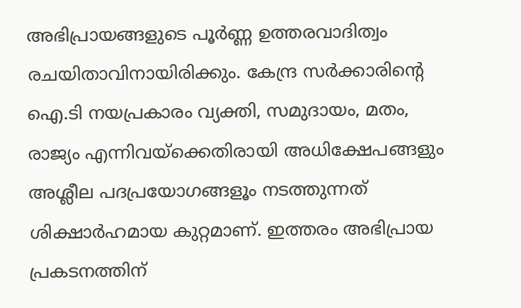അഭിപ്രായങ്ങളുടെ പൂര്‍ണ്ണ ഉത്തരവാദിത്വം രചയിതാവിനായിരിക്കും. കേന്ദ്ര സർക്കാരിന്റെ ഐ.ടി നയപ്രകാരം വ്യക്തി, സമുദായം, മതം, രാജ്യം എന്നിവയ്ക്കെതിരായി അധിക്ഷേപങ്ങളും അശ്ലീല പദപ്രയോഗങ്ങളൂം നടത്തുന്നത് ശിക്ഷാര്‍ഹമായ കുറ്റമാണ്. ഇത്തരം അഭിപ്രായ പ്രകടനത്തിന്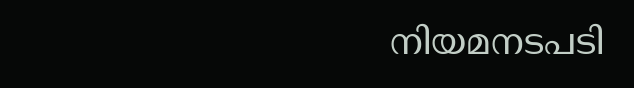നിയമനടപടി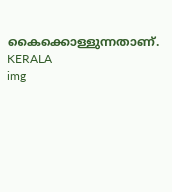കൈക്കൊള്ളുന്നതാണ്.
KERALA
img